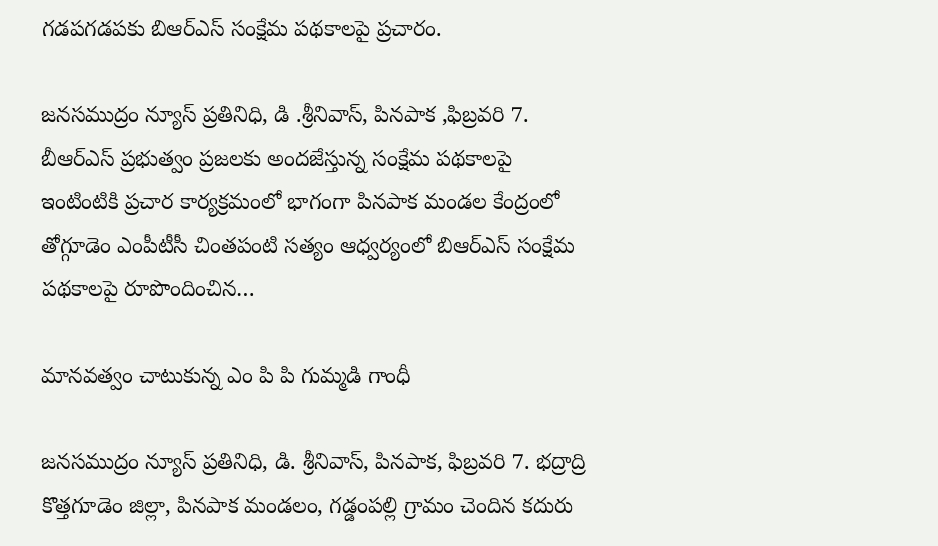గడపగడపకు బిఆర్ఎస్ సంక్షేమ పథకాలపై ప్రచారం.

జనసముద్రం న్యూస్ ప్రతినిధి, డి .శ్రీనివాస్, పినపాక ,ఫిబ్రవరి 7. బీఆర్ఎస్ ప్రభుత్వం ప్రజలకు అందజేస్తున్న సంక్షేమ పథకాలపై ఇంటింటికి ప్రచార కార్యక్రమంలో భాగంగా పినపాక మండల కేంద్రంలో తోగ్గూడెం ఎంపీటీసీ చింతపంటి సత్యం ఆధ్వర్యంలో బిఆర్ఎస్ సంక్షేమ పథకాలపై రూపొందించిన…

మానవత్వం చాటుకున్న ఎం పి పి గుమ్మడి గాంధీ

జనసముద్రం న్యూస్ ప్రతినిధి, డి. శ్రీనివాస్, పినపాక, ఫిబ్రవరి 7. భద్రాద్రి కొత్తగూడెం జిల్లా, పినపాక మండలం, గడ్డంపల్లి గ్రామం చెందిన కదురు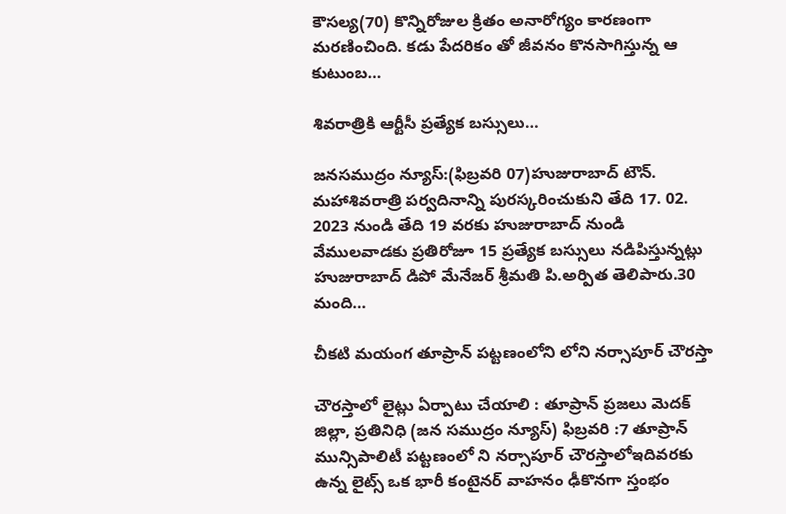కౌసల్య(70) కొన్నిరోజుల క్రితం అనారోగ్యం కారణంగా మరణించింది. కడు పేదరికం తో జీవనం కొనసాగిస్తున్న ఆ కుటుంబ…

శివరాత్రికి ఆర్టీసీ ప్రత్యేక బస్సులు…

జనసముద్రం న్యూస్:(ఫిబ్రవరి 07)హుజురాబాద్ టౌన్. మహాశివరాత్రి పర్వదినాన్ని పురస్కరించుకుని తేది 17. 02. 2023 నుండి తేది 19 వరకు హుజురాబాద్ నుండి వేములవాడకు ప్రతిరోజూ 15 ప్రత్యేక బస్సులు నడిపిస్తున్నట్లు హుజురాబాద్ డిపో మేనేజర్ శ్రీమతి పి.అర్పిత తెలిపారు.30 మంది…

చీకటి మయంగ తూప్రాన్ పట్టణంలోని లోని నర్సాపూర్ చౌరస్తా

చౌరస్తాలో లైట్లు ఏర్పాటు చేయాలి : తూప్రాన్ ప్రజలు మెదక్ జిల్లా, ప్రతినిధి (జన సముద్రం న్యూస్) ఫిబ్రవరి :7 తూప్రాన్ మున్సిపాలిటీ పట్టణంలో ని నర్సాపూర్ చౌరస్తాలోఇదివరకు ఉన్న లైట్స్ ఒక భారీ కంటైనర్ వాహనం ఢీకొనగా స్తంభం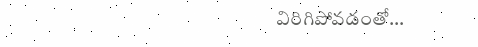విరిగిపోవడంతో…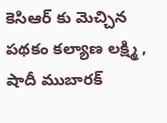కెసిఆర్ కు మెచ్చిన పథకం కల్యాణ లక్ష్మి , షాదీ ముబారక్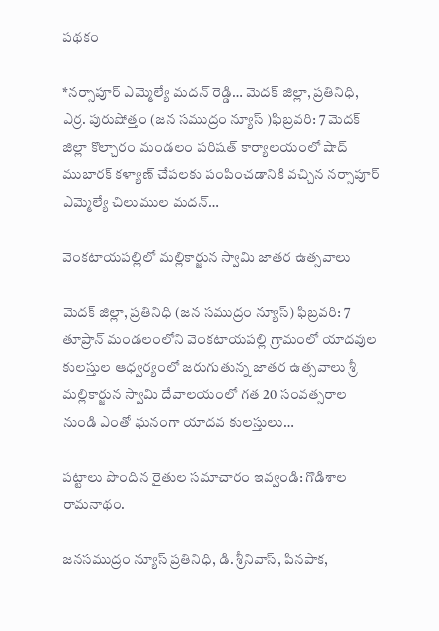పథకం

*నర్సాపూర్ ఎమ్మెల్యే మదన్ రెడ్డి… మెదక్ జిల్లా, ప్రతినిధి, ఎర్ర. పురుషోత్తం (జన సముద్రం న్యూస్ )ఫిబ్రవరి: 7 మెదక్ జిల్లా కొల్చారం మండలం పరిషత్ కార్యాలయంలో షాద్ ముబారక్ కళ్యాణ్ చేపలకు పంపించడానికి వచ్చిన నర్సాపూర్ ఎమ్మెల్యే చిలుముల మదన్…

వెంకటాయపల్లిలో మల్లికార్జున స్వామి జాతర ఉత్సవాలు

మెదక్ జిల్లా, ప్రతినిధి (జన సముద్రం న్యూస్) ఫిబ్రవరి: 7 తూప్రాన్ మండలంలోని వెంకటాయపల్లి గ్రామంలో యాదవుల కులస్తుల ఆధ్వర్యంలో జరుగుతున్న జాతర ఉత్సవాలు శ్రీ మల్లికార్జున స్వామి దేవాలయంలో గత 20 సంవత్సరాల నుండి ఎంతో ఘనంగా యాదవ కులస్తులు…

పట్టాలు పొందిన రైతుల సమాచారం ఇవ్వండి: గొడిశాల రామనాథం.

జనసముద్రం న్యూస్ ప్రతినిధి, డి. శ్రీనివాస్, పినపాక,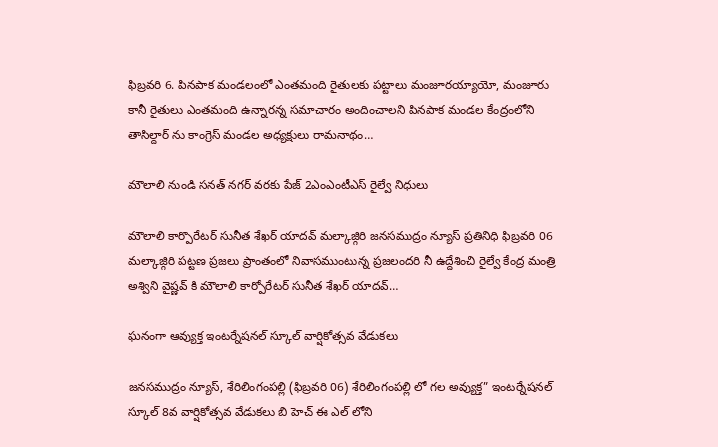ఫిబ్రవరి 6. పినపాక మండలంలో ఎంతమంది రైతులకు పట్టాలు మంజూరయ్యాయో, మంజూరు కానీ రైతులు ఎంతమంది ఉన్నారన్న సమాచారం అందించాలని పినపాక మండల కేంద్రంలోని తాసిల్దార్ ను కాంగ్రెస్ మండల అధ్యక్షులు రామనాథం…

మౌలాలి నుండి సనత్ నగర్ వరకు పేజ్ 2ఎంఎంటీఎస్ రైల్వే నిధులు

మౌలాలి కార్పొరేటర్ సునీత శేఖర్ యాదవ్ మల్కాజ్గిరి జనసముద్రం న్యూస్ ప్రతినిధి ఫిబ్రవరి 06 మల్కాజ్గిరి పట్టణ ప్రజలు ప్రాంతంలో నివాసముంటున్న ప్రజలందరి నీ ఉద్దేశించి రైల్వే కేంద్ర మంత్రి అశ్విని వైష్ణవ్ కి మౌలాలి కార్పోరేటర్ సునీత శేఖర్ యాదవ్…

ఘనంగా ఆవ్యుక్త ఇంటర్నేషనల్ స్కూల్ వార్షికోత్సవ వేడుకలు

జనసముద్రం న్యూస్, శేరిలింగంపల్లి (ఫిబ్రవరి 06) శేరిలింగంపల్లి లో గల అవ్యుక్త” ఇంటర్నేషనల్ స్కూల్ 8వ వార్షికోత్సవ వేడుకలు బి హెచ్ ఈ ఎల్ లోని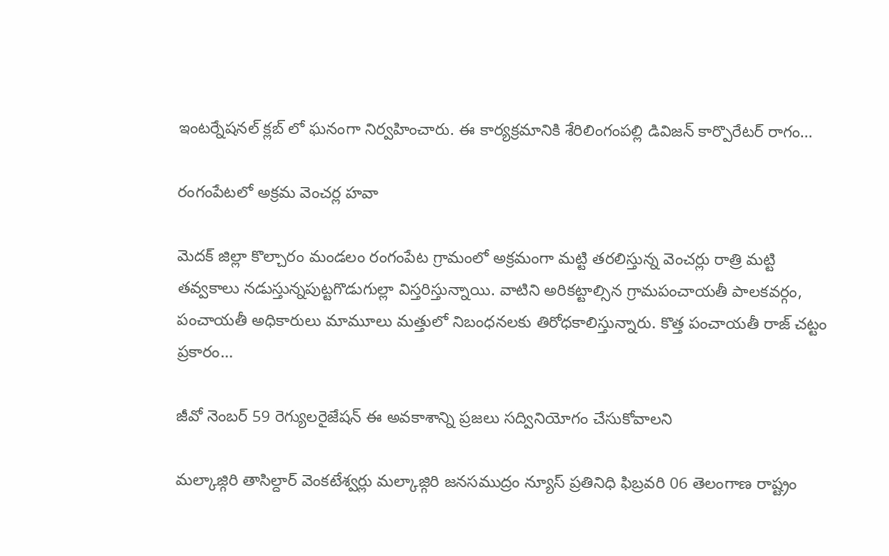ఇంటర్నేషనల్ క్లబ్ లో ఘనంగా నిర్వహించారు. ఈ కార్యక్రమానికి శేరిలింగంపల్లి డివిజన్ కార్పొరేటర్ రాగం…

రంగంపేటలో అక్రమ వెంచర్ల హవా

మెదక్ జిల్లా కొల్చారం మండలం రంగంపేట గ్రామంలో అక్రమంగా మట్టి తరలిస్తున్న వెంచర్లు రాత్రి మట్టి తవ్వకాలు నడుస్తున్నపుట్టగొడుగుల్లా విస్తరిస్తున్నాయి. వాటిని అరికట్టాల్సిన గ్రామపంచాయతీ పాలకవర్గం, పంచాయతీ అధికారులు మామూలు మత్తులో నిబంధనలకు తిరోధకాలిస్తున్నారు. కొత్త పంచాయతీ రాజ్ చట్టం ప్రకారం…

జీవో నెంబర్ 59 రెగ్యులరైజేషన్ ఈ అవకాశాన్ని ప్రజలు సద్వినియోగం చేసుకోవాలని

మల్కాజ్గిరి తాసిల్దార్ వెంకటేశ్వర్లు మల్కాజ్గిరి జనసముద్రం న్యూస్ ప్రతినిధి ఫిబ్రవరి 06 తెలంగాణ రాష్ట్రం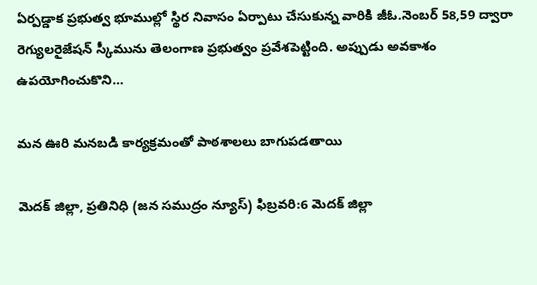ఏర్పడ్డాక ప్రభుత్వ భూముల్లో స్థిర నివాసం ఏర్పాటు చేసుకున్న వారికి జీఓ.నెంబర్ 58,59 ద్వారా రెగ్యులరైజేషన్ స్కీమును తెలంగాణ ప్రభుత్వం ప్రవేశపెట్టింది. అప్పుడు అవకాశం ఉపయోగించుకొని…

మన ఊరి మనబడి కార్యక్రమంతో పాఠశాలలు బాగుపడతాయి

మెదక్ జిల్లా, ప్రతినిధి (జన సముద్రం న్యూస్) ఫిబ్రవరి:6 మెదక్ జిల్లా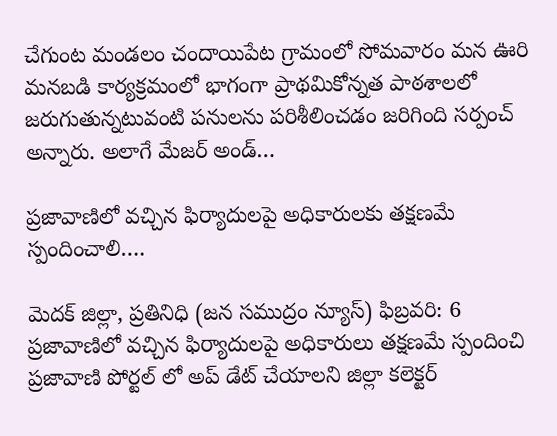చేగుంట మండలం చందాయిపేట గ్రామంలో సోమవారం మన ఊరి మనబడి కార్యక్రమంలో భాగంగా ప్రాథమికోన్నత పాఠశాలలో జరుగుతున్నటువంటి పనులను పరిశీలించడం జరిగింది సర్పంచ్ అన్నారు. అలాగే మేజర్ అండ్…

ప్రజావాణిలో వచ్చిన ఫిర్యాదులపై అధికారులకు తక్షణమే స్పందించాలి….

మెదక్ జిల్లా, ప్రతినిధి (జన సముద్రం న్యూస్) ఫిబ్రవరి: 6 ప్రజావాణిలో వచ్చిన ఫిర్యాదులపై అధికారులు తక్షణమే స్పందించి ప్రజావాణి పోర్టల్ లో అప్ డేట్ చేయాలని జిల్లా కలెక్టర్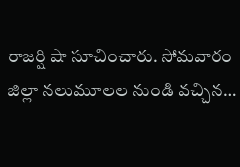రాజర్షి షా సూచించారు. సోమవారం జిల్లా నలుమూలల నుండి వచ్చిన…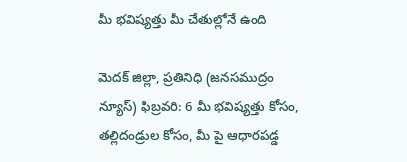మీ భవిష్యత్తు మీ చేతుల్లోనే ఉంది

మెదక్ జిల్లా, ప్రతినిధి (జనసముద్రం న్యూస్) ఫిబ్రవరి: 6 మీ భవిష్యత్తు కోసం, తల్లిదండ్రుల కోసం, మీ పై ఆధారపడ్డ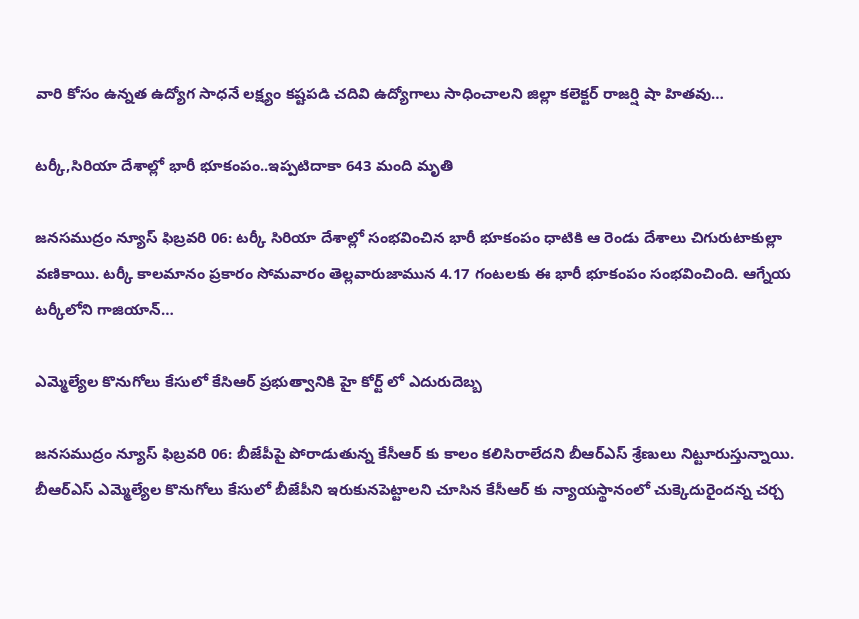వారి కోసం ఉన్నత ఉద్యోగ సాధనే లక్ష్యం కష్టపడి చదివి ఉద్యోగాలు సాధించాలని జిల్లా కలెక్టర్ రాజర్షి షా హితవు…

టర్కీ,సిరియా దేశాల్లో భారీ భూకంపం..ఇప్పటిదాకా 643 మంది మృతి

జనసముద్రం న్యూస్ ఫిబ్రవరి 06: టర్కీ సిరియా దేశాల్లో సంభవించిన భారీ భూకంపం ధాటికి ఆ రెండు దేశాలు చిగురుటాకుల్లా వణికాయి. టర్కీ కాలమానం ప్రకారం సోమవారం తెల్లవారుజామున 4.17 గంటలకు ఈ భారీ భూకంపం సంభవించింది. ఆగ్నేయ టర్కీలోని గాజియాన్…

ఎమ్మెల్యేల కొనుగోలు కేసులో కేసిఆర్ ప్రభుత్వానికి హై కోర్ట్ లో ఎదురుదెబ్బ

జనసముద్రం న్యూస్ ఫిబ్రవరి 06: బీజేపీపై పోరాడుతున్న కేసీఆర్ కు కాలం కలిసిరాలేదని బీఆర్ఎస్ శ్రేణులు నిట్టూరుస్తున్నాయి. బీఆర్ఎస్ ఎమ్మెల్యేల కొనుగోలు కేసులో బీజేపీని ఇరుకునపెట్టాలని చూసిన కేసీఆర్ కు న్యాయస్థానంలో చుక్కెదురైందన్న చర్చ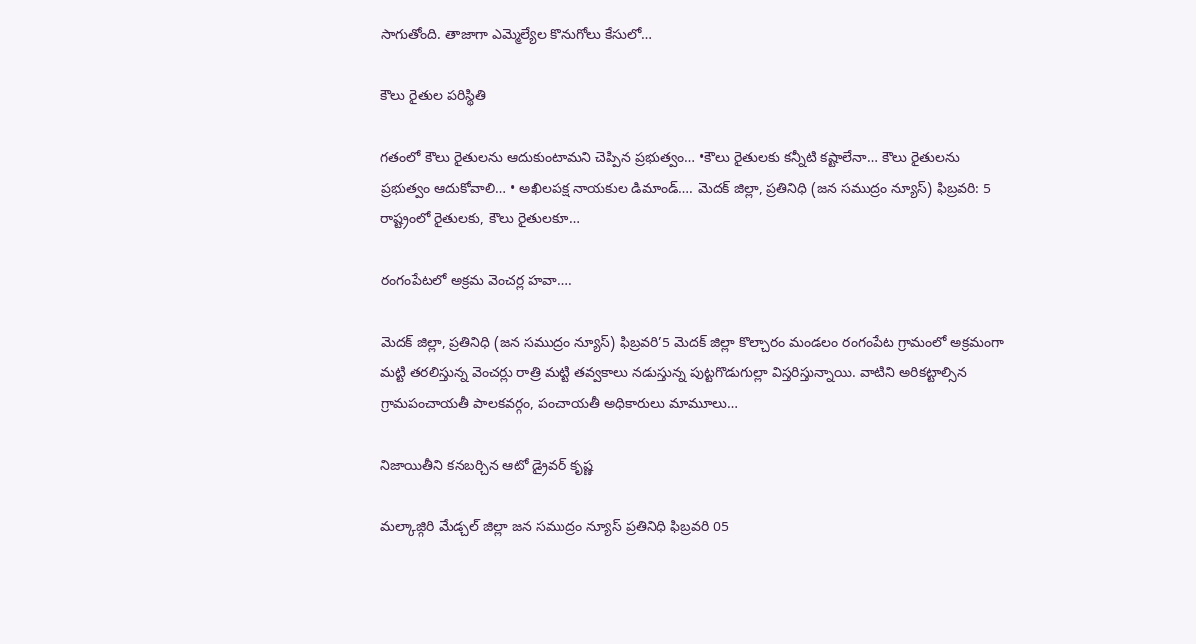సాగుతోంది. తాజాగా ఎమ్మెల్యేల కొనుగోలు కేసులో…

కౌలు రైతుల పరిస్థితి

గతంలో కౌలు రైతులను ఆదుకుంటామని చెప్పిన ప్రభుత్వం… •కౌలు రైతులకు కన్నీటి కష్టాలేనా… కౌలు రైతులను ప్రభుత్వం ఆదుకోవాలి… • అఖిలపక్ష నాయకుల డిమాండ్…. మెదక్ జిల్లా, ప్రతినిధి (జన సముద్రం న్యూస్) ఫిబ్రవరి: 5 రాష్ట్రంలో రైతులకు, కౌలు రైతులకూ…

రంగంపేటలో అక్రమ వెంచర్ల హవా….

మెదక్ జిల్లా, ప్రతినిధి (జన సముద్రం న్యూస్) ఫిబ్రవరి’5 మెదక్ జిల్లా కొల్చారం మండలం రంగంపేట గ్రామంలో అక్రమంగా మట్టి తరలిస్తున్న వెంచర్లు రాత్రి మట్టి తవ్వకాలు నడుస్తున్న పుట్టగొడుగుల్లా విస్తరిస్తున్నాయి. వాటిని అరికట్టాల్సిన గ్రామపంచాయతీ పాలకవర్గం, పంచాయతీ అధికారులు మామూలు…

నిజాయితీని కనబర్చిన ఆటో డ్రైవర్ కృష్ణ

మల్కాజ్గిరి మేడ్చల్ జిల్లా జన సముద్రం న్యూస్ ప్రతినిధి ఫిబ్రవరి 05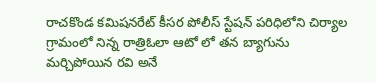రాచకొండ కమిషనరేట్ కీసర పోలీస్ స్టేషన్ పరిధిలోని చిర్యాల గ్రామంలో నిన్న రాత్రిఓలా ఆటో లో తన బ్యాగును మర్చిపోయిన రవి అనే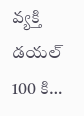వ్యక్తి డయల్ 100 కి…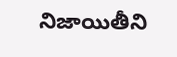నిజాయితీని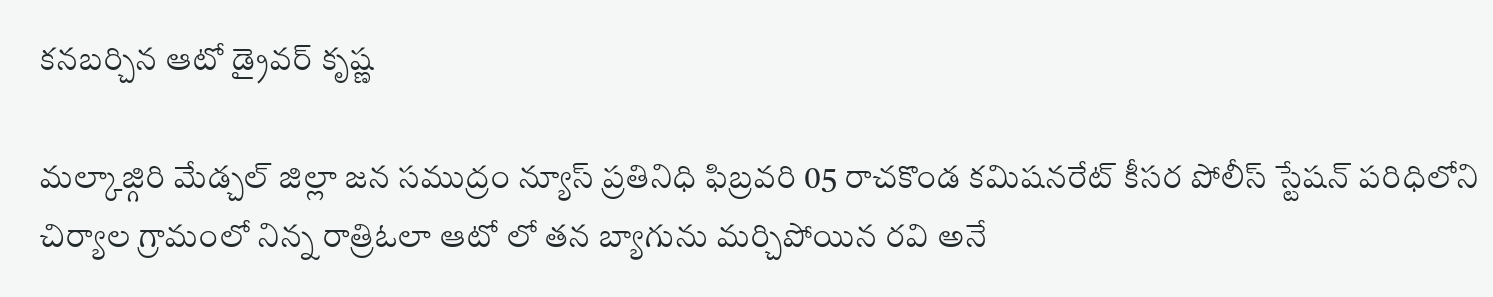కనబర్చిన ఆటో డ్రైవర్ కృష్ణ

మల్కాజ్గిరి మేడ్చల్ జిల్లా జన సముద్రం న్యూస్ ప్రతినిధి ఫిబ్రవరి 05 రాచకొండ కమిషనరేట్ కీసర పోలీస్ స్టేషన్ పరిధిలోని చిర్యాల గ్రామంలో నిన్న రాత్రిఓలా ఆటో లో తన బ్యాగును మర్చిపోయిన రవి అనే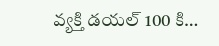వ్యక్తి డయల్ 100 కి…